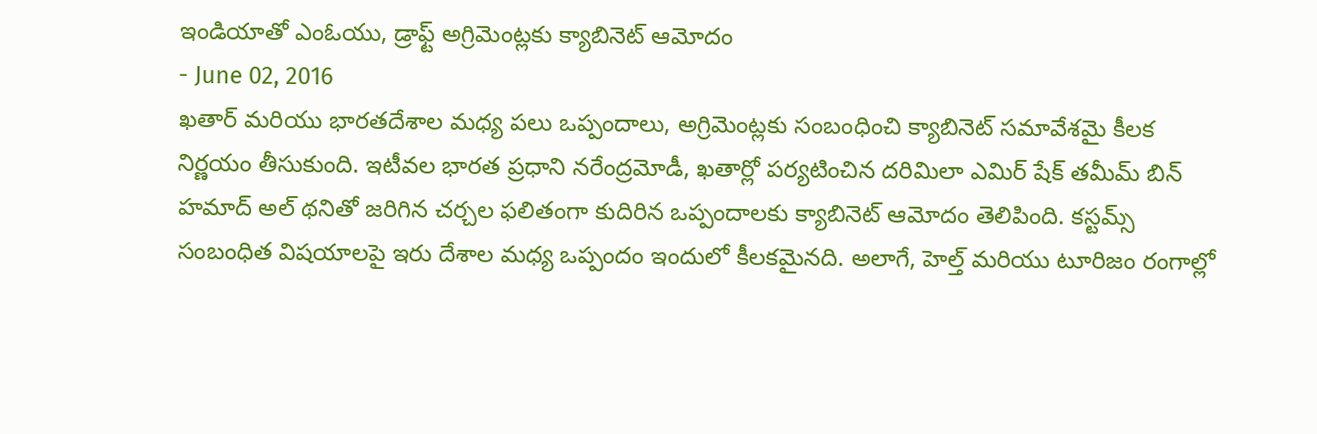ఇండియాతో ఎంఓయు, డ్రాఫ్ట్ అగ్రిమెంట్లకు క్యాబినెట్ ఆమోదం
- June 02, 2016
ఖతార్ మరియు భారతదేశాల మధ్య పలు ఒప్పందాలు, అగ్రిమెంట్లకు సంబంధించి క్యాబినెట్ సమావేశమై కీలక నిర్ణయం తీసుకుంది. ఇటీవల భారత ప్రధాని నరేంద్రమోడీ, ఖతార్లో పర్యటించిన దరిమిలా ఎమిర్ షేక్ తమీమ్ బిన్ హమాద్ అల్ థనితో జరిగిన చర్చల ఫలితంగా కుదిరిన ఒప్పందాలకు క్యాబినెట్ ఆమోదం తెలిపింది. కస్టమ్స్ సంబంధిత విషయాలపై ఇరు దేశాల మధ్య ఒప్పందం ఇందులో కీలకమైనది. అలాగే, హెల్త్ మరియు టూరిజం రంగాల్లో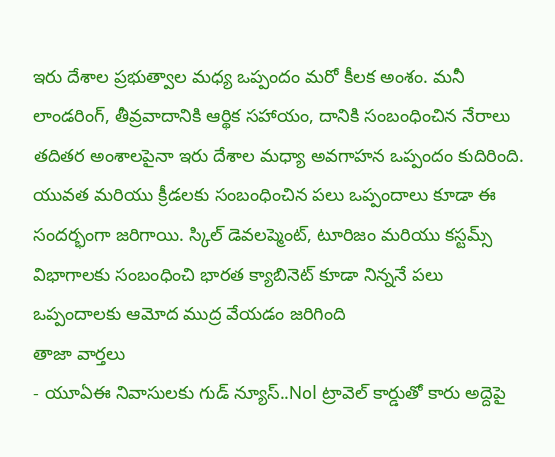ఇరు దేశాల ప్రభుత్వాల మధ్య ఒప్పందం మరో కీలక అంశం. మనీ లాండరింగ్, తీవ్రవాదానికి ఆర్థిక సహాయం, దానికి సంబంధించిన నేరాలు తదితర అంశాలపైనా ఇరు దేశాల మధ్యా అవగాహన ఒప్పందం కుదిరింది. యువత మరియు క్రీడలకు సంబంధించిన పలు ఒప్పందాలు కూడా ఈ సందర్భంగా జరిగాయి. స్కిల్ డెవలప్మెంట్, టూరిజం మరియు కస్టమ్స్ విభాగాలకు సంబంధించి భారత క్యాబినెట్ కూడా నిన్ననే పలు ఒప్పందాలకు ఆమోద ముద్ర వేయడం జరిగింది
తాజా వార్తలు
- యూఏఈ నివాసులకు గుడ్ న్యూస్..Nol ట్రావెల్ కార్డుతో కారు అద్దెపై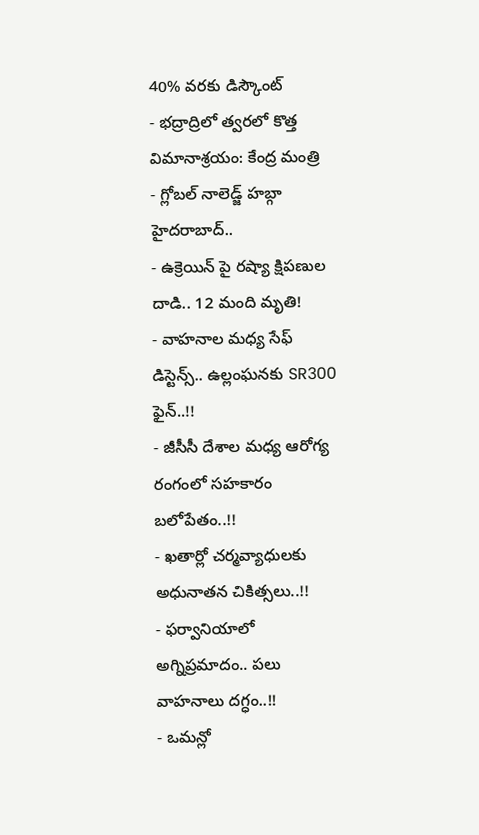40% వరకు డిస్కౌంట్
- భద్రాద్రిలో త్వరలో కొత్త విమానాశ్రయం: కేంద్ర మంత్రి
- గ్లోబల్ నాలెడ్జ్ హబ్గా హైదరాబాద్..
- ఉక్రెయిన్ పై రష్యా క్షిపణుల దాడి.. 12 మంది మృతి!
- వాహనాల మధ్య సేఫ్ డిస్టెన్స్.. ఉల్లంఘనకు SR300 ఫైన్..!!
- జీసీసీ దేశాల మధ్య ఆరోగ్య రంగంలో సహకారం బలోపేతం..!!
- ఖతార్లో చర్మవ్యాధులకు అధునాతన చికిత్సలు..!!
- ఫర్వానియాలో అగ్నిప్రమాదం.. పలు వాహనాలు దగ్ధం..!!
- ఒమన్లో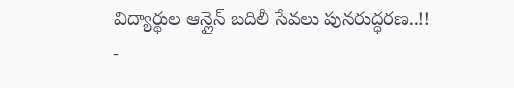విద్యార్థుల ఆన్లైన్ బదిలీ సేవలు పునరుద్ధరణ..!!
-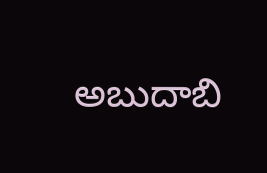అబుదాబి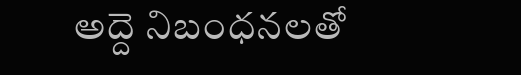అద్దె నిబంధనలతో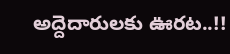అద్దెదారులకు ఊరట..!!